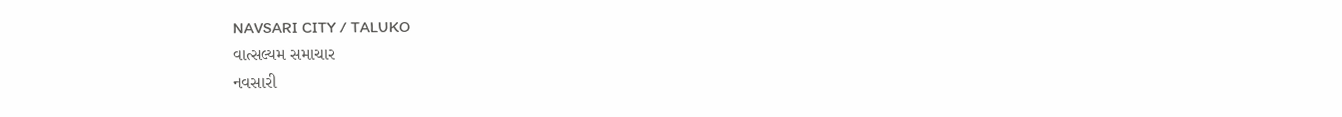NAVSARI CITY / TALUKO
વાત્સલ્યમ સમાચાર
નવસારી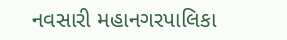નવસારી મહાનગરપાલિકા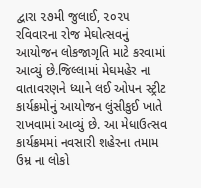દ્વારા ૨૭મી જુલાઈ, ૨૦૨૫ રવિવારના રોજ મેઘોત્સવનું આયોજન લોકજાગૃતિ માટે કરવામાં આવ્યું છે.જિલ્લામાં મેઘમહેર ના વાતાવરણને ધ્યાને લઈ ઓપન સ્ટ્રીટ કાર્યક્રમોનું આયોજન લુંસીકુઈ ખાતે રાખવામાં આવ્યું છે. આ મેધાઉત્સવ કાર્યક્રમમાં નવસારી શહેરના તમામ ઉમ્ર ના લોકો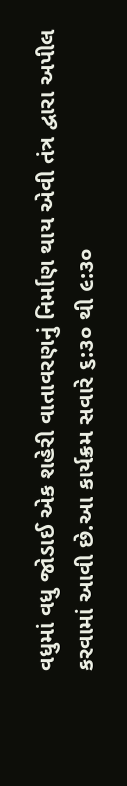વધુમાં વધુ જોડાઈ એક શહેરી વાતાવરણનું નિર્માણ થાય એવી તંત્ર દ્વારા અપીલ કરવામાં આવી છે.આ કાર્યક્રમ સવારે ૬:૩૦ થી ૯:૩૦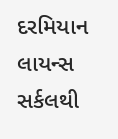દરમિયાન લાયન્સ સર્કલથી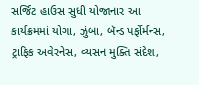સર્જિટ હાઉસ સુધી યોજાનાર આ કાર્યક્રમમાં યોગા, ઝુંબા, બૅન્ડ પર્ફોર્મન્સ, ટ્રાફિક અવેરનેસ, વ્યસન મુક્તિ સંદેશ,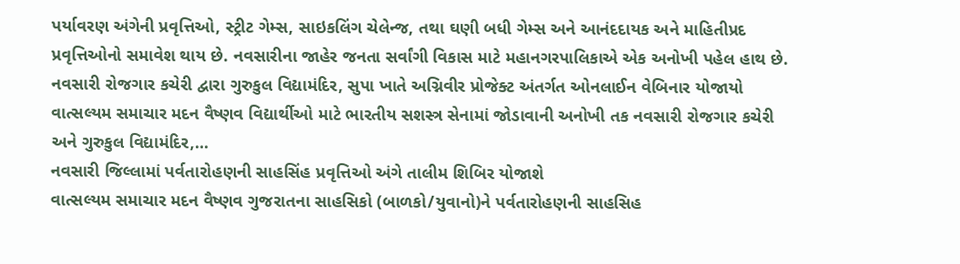પર્યાવરણ અંગેની પ્રવૃત્તિઓ, સ્ટ્રીટ ગેમ્સ, સાઇકલિંગ ચેલેન્જ, તથા ઘણી બધી ગેમ્સ અને આનંદદાયક અને માહિતીપ્રદ પ્રવૃત્તિઓનો સમાવેશ થાય છે. નવસારીના જાહેર જનતા સર્વાંગી વિકાસ માટે મહાનગરપાલિકાએ એક અનોખી પહેલ હાથ છે.
નવસારી રોજગાર કચેરી દ્વારા ગુરુકુલ વિદ્યામંદિર, સુપા ખાતે અગ્નિવીર પ્રોજેક્ટ અંતર્ગત ઓનલાઈન વેબિનાર યોજાયો
વાત્સલ્યમ સમાચાર મદન વૈષ્ણવ વિદ્યાર્થીઓ માટે ભારતીય સશસ્ત્ર સેનામાં જોડાવાની અનોખી તક નવસારી રોજગાર કચેરી અને ગુરુકુલ વિદ્યામંદિર,…
નવસારી જિલ્લામાં પર્વતારોહણની સાહસિંહ પ્રવૃત્તિઓ અંગે તાલીમ શિબિર યોજાશે
વાત્સલ્યમ સમાચાર મદન વૈષ્ણવ ગુજરાતના સાહસિકો (બાળકો/યુવાનો)ને પર્વતારોહણની સાહસિહ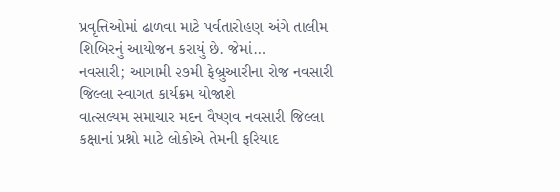પ્રવૃત્તિઓમાં ઢાળવા માટે પર્વતારોહણ અંગે તાલીમ શિબિરનું આયોજન કરાયું છે. જેમાં…
નવસારી; આગામી ૨૭મી ફેબ્રુઆરીના રોજ નવસારી જિલ્લા સ્વાગત કાર્યક્રમ યોજાશે
વાત્સલ્યમ સમાચાર મદન વૈષ્ણવ નવસારી જિલ્લા કક્ષાનાં પ્રશ્નો માટે લોકોએ તેમની ફરિયાદ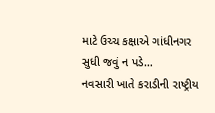માટે ઉચ્ચ કક્ષાએ ગાંધીનગર સુધી જવું ન પડે…
નવસારી ખાતે કરાડીની રાષ્ટ્રીય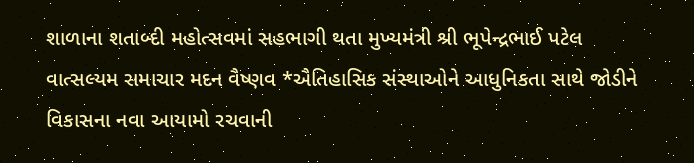શાળાના શતાબ્દી મહોત્સવમાં સહભાગી થતા મુખ્યમંત્રી શ્રી ભૂપેન્દ્રભાઈ પટેલ
વાત્સલ્યમ સમાચાર મદન વૈષ્ણવ *ઐતિહાસિક સંસ્થાઓને આધુનિકતા સાથે જોડીને વિકાસના નવા આયામો રચવાની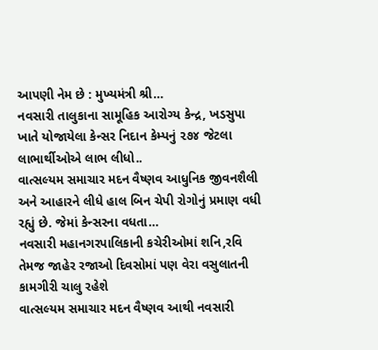આપણી નેમ છે : મુખ્યમંત્રી શ્રી…
નવસારી તાલુકાના સામૂહિક આરોગ્ય કેન્દ્ર, ખડસુપા ખાતે યોજાયેલા કેન્સર નિદાન કેમ્પનું ૨૭૪ જેટલા લાભાર્થીઓએ લાભ લીધો..
વાત્સલ્યમ સમાચાર મદન વૈષ્ણવ આધુનિક જીવનશૈલી અને આહારને લીધે હાલ બિન ચેપી રોગોનું પ્રમાણ વધી રહ્યું છે. જેમાં કેન્સરના વધતા…
નવસારી મહાનગરપાલિકાની કચેરીઓમાં શનિ,રવિ તેમજ જાહેર રજાઓ દિવસોમાં પણ વેરા વસુલાતની કામગીરી ચાલુ રહેશે
વાત્સલ્યમ સમાચાર મદન વૈષ્ણવ આથી નવસારી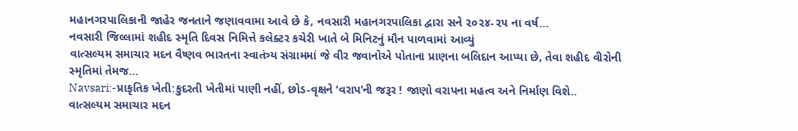મહાનગરપાલિકાની જાહેર જનતાને જણાવવામા આવે છે કે, નવસારી મહાનગરપાલિકા દ્વારા સને ૨૦૨૪-૨૫ ના વર્ષ…
નવસારી જિલ્લામાં શહીદ સ્મૃતિ દિવસ નિમિત્તે કલેક્ટર કચેરી ખાતે બે મિનિટનું મૌન પાળવામાં આવ્યું
વાત્સલ્યમ સમાચાર મદન વૈષ્ણવ ભારતના સ્વાતંત્ર્ય સંગ્રામમાં જે વીર જવાનોએ પોતાના પ્રાણના બલિદાન આપ્યા છે, તેવા શહીદ વીરોની સ્મૃતિમાં તેમજ…
Navsari:-પ્રાકૃતિક ખેતી:કુદરતી ખેતીમાં પાણી નહીં, છોડ-વૃક્ષને ‘વરાપ’ની જરૂર ! જાણો વરાપના મહત્વ અને નિર્માણ વિશે..
વાત્સલ્યમ સમાચાર મદન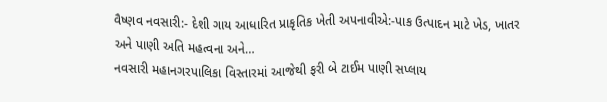વૈષ્ણવ નવસારી:- દેશી ગાય આધારિત પ્રાકૃતિક ખેતી અપનાવીએ:-પાક ઉત્પાદન માટે ખેડ, ખાતર અને પાણી અતિ મહત્વના અને…
નવસારી મહાનગરપાલિકા વિસ્તારમાં આજેથી ફરી બે ટાઈમ પાણી સપ્લાય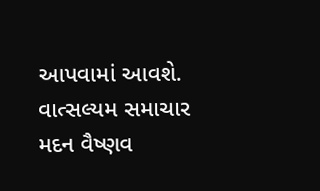આપવામાં આવશે.
વાત્સલ્યમ સમાચાર મદન વૈષ્ણવ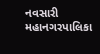નવસારી મહાનગરપાલિકા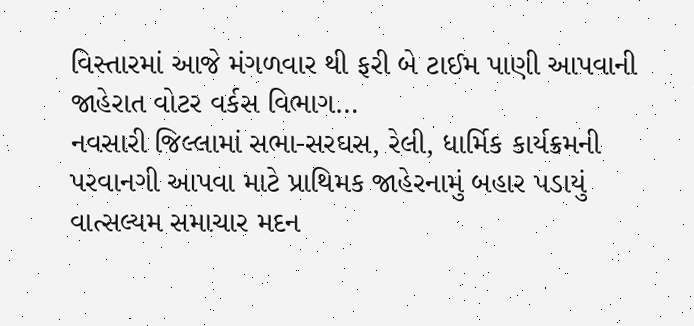વિસ્તારમાં આજે મંગળવાર થી ફરી બે ટાઈમ પાણી આપવાની જાહેરાત વોટર વર્કસ વિભાગ…
નવસારી જિલ્લામાં સભા-સરઘસ, રેલી, ધાર્મિક કાર્યક્રમની પરવાનગી આપવા માટે પ્રાથિમક જાહેરનામું બહાર પડાયું
વાત્સલ્યમ સમાચાર મદન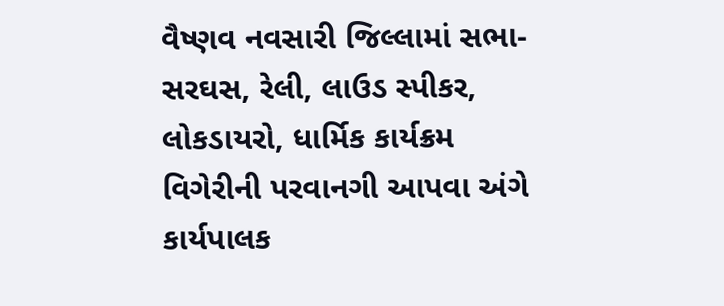વૈષ્ણવ નવસારી જિલ્લામાં સભા-સરઘસ, રેલી, લાઉડ સ્પીકર, લોકડાયરો, ધાર્મિક કાર્યક્રમ વિગેરીની પરવાનગી આપવા અંગે કાર્યપાલક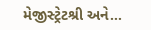મેજીસ્ટ્રેટશ્રી અને…